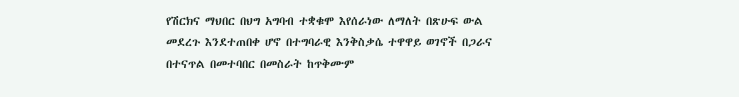የሽርክና ማህበር በህግ አግባብ ተቋቁሞ እየሰራነው ለማለት በጽሁፍ ውል መደረጉ እንደተጠበቀ ሆኖ በተግባራዊ እንቅስቃሴ ተዋዋይ ወገኖች በጋራና በተናጥል በመተባበር በመስራት ከጥቅሙም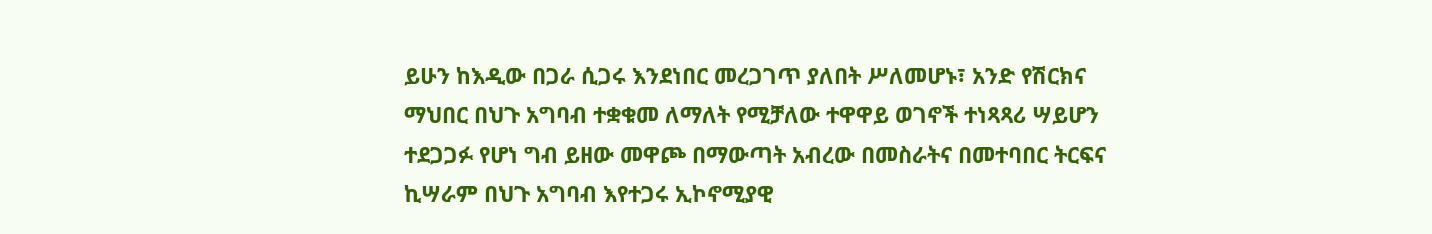ይሁን ከእዲው በጋራ ሲጋሩ እንደነበር መረጋገጥ ያለበት ሥለመሆኑ፣ አንድ የሽርክና ማህበር በህጉ አግባብ ተቋቁመ ለማለት የሚቻለው ተዋዋይ ወገኖች ተነጻጻሪ ሣይሆን ተደጋጋፉ የሆነ ግብ ይዘው መዋጮ በማውጣት አብረው በመስራትና በመተባበር ትርፍና ኪሣራም በህጉ አግባብ እየተጋሩ ኢኮኖሚያዊ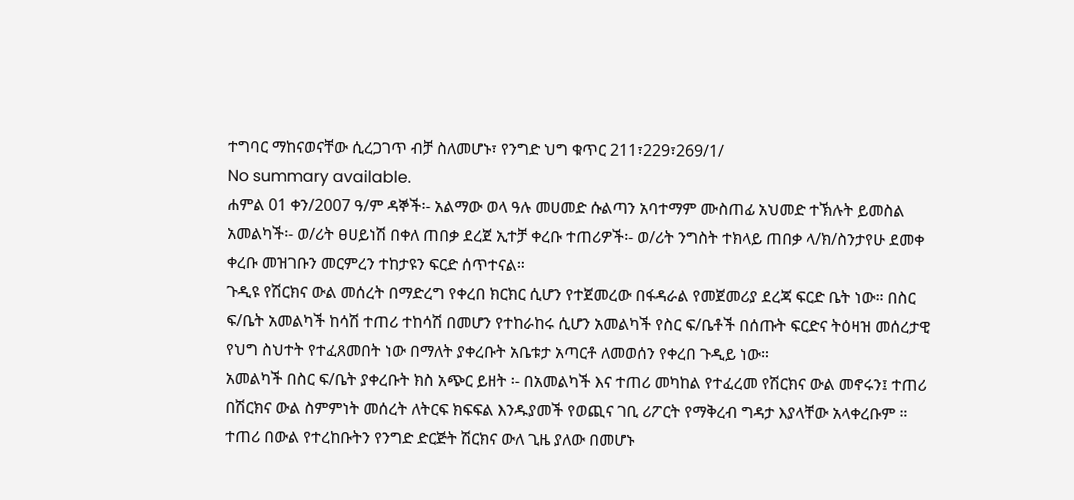ተግባር ማከናወናቸው ሲረጋገጥ ብቻ ስለመሆኑ፣ የንግድ ህግ ቁጥር 211፣229፣269/1/
No summary available.
ሐምል 01 ቀን/2007 ዓ/ም ዳኞች፡- አልማው ወላ ዓሉ መሀመድ ሱልጣን አባተማም ሙስጠፊ አህመድ ተኽሉት ይመስል አመልካች፡- ወ/ሪት ፀሀይነሽ በቀለ ጠበቃ ደረጀ ኢተቻ ቀረቡ ተጠሪዎች፡- ወ/ሪት ንግስት ተክላይ ጠበቃ ላ/ክ/ስንታየሁ ደመቀ ቀረቡ መዝገቡን መርምረን ተከታዩን ፍርድ ሰጥተናል።
ጉዲዩ የሽርክና ውል መሰረት በማድረግ የቀረበ ክርክር ሲሆን የተጀመረው በፋዳራል የመጀመሪያ ደረጃ ፍርድ ቤት ነው። በስር ፍ/ቤት አመልካች ከሳሽ ተጠሪ ተከሳሽ በመሆን የተከራከሩ ሲሆን አመልካች የስር ፍ/ቤቶች በሰጡት ፍርድና ትዕዛዝ መሰረታዊ የህግ ስህተት የተፈጸመበት ነው በማለት ያቀረቡት አቤቱታ አጣርቶ ለመወሰን የቀረበ ጉዲይ ነው።
አመልካች በስር ፍ/ቤት ያቀረቡት ክስ አጭር ይዘት ፡- በአመልካች እና ተጠሪ መካከል የተፈረመ የሽርክና ውል መኖሩን፤ ተጠሪ በሽርክና ውል ስምምነት መሰረት ለትርፍ ክፍፍል እንዱያመች የወጪና ገቢ ሪፖርት የማቅረብ ግዳታ እያላቸው አላቀረቡም ። ተጠሪ በውል የተረከቡትን የንግድ ድርጅት ሽርክና ውለ ጊዜ ያለው በመሆኑ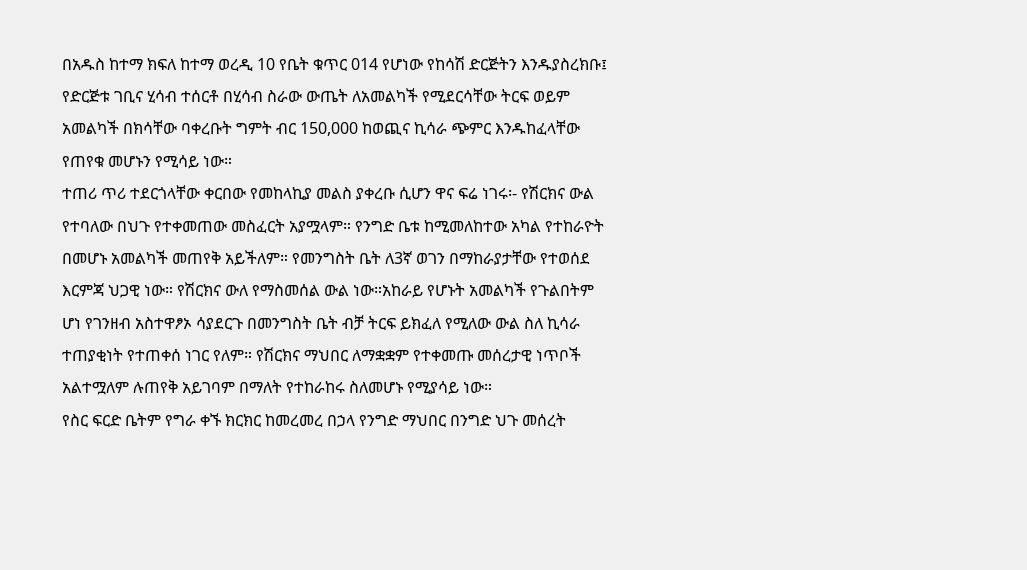በአዱስ ከተማ ክፍለ ከተማ ወረዲ 10 የቤት ቁጥር 014 የሆነው የከሳሽ ድርጅትን እንዱያስረክቡ፤ የድርጅቱ ገቢና ሂሳብ ተሰርቶ በሂሳብ ስራው ውጤት ለአመልካች የሚደርሳቸው ትርፍ ወይም አመልካች በክሳቸው ባቀረቡት ግምት ብር 150,000 ከወጪና ኪሳራ ጭምር እንዱከፈላቸው የጠየቁ መሆኑን የሚሳይ ነው።
ተጠሪ ጥሪ ተደርጎላቸው ቀርበው የመከላኪያ መልስ ያቀረቡ ሲሆን ዋና ፍሬ ነገሩ፡- የሽርክና ውል የተባለው በህጉ የተቀመጠው መስፈርት አያሟላም። የንግድ ቤቱ ከሚመለከተው አካል የተከራዮት በመሆኑ አመልካች መጠየቅ አይችለም። የመንግስት ቤት ለ3ኛ ወገን በማከራያታቸው የተወሰደ እርምጃ ህጋዊ ነው። የሽርክና ውለ የማስመሰል ውል ነው።አከራይ የሆኑት አመልካች የጉልበትም ሆነ የገንዘብ አስተዋፆኦ ሳያደርጉ በመንግስት ቤት ብቻ ትርፍ ይክፈለ የሚለው ውል ስለ ኪሳራ ተጠያቂነት የተጠቀሰ ነገር የለም። የሽርክና ማህበር ለማቋቋም የተቀመጡ መሰረታዊ ነጥቦች አልተሟለም ሉጠየቅ አይገባም በማለት የተከራከሩ ስለመሆኑ የሚያሳይ ነው።
የስር ፍርድ ቤትም የግራ ቀኙ ክርክር ከመረመረ በኃላ የንግድ ማህበር በንግድ ህጉ መሰረት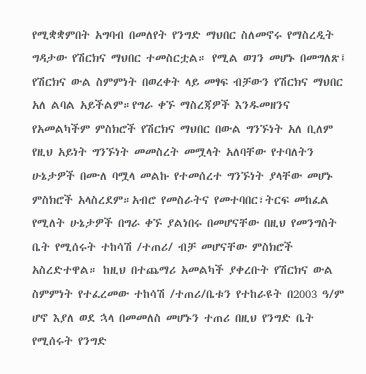የሚቋቋምበት አግባብ በመለየት የንግድ ማህበር ስለመኖሩ የማስረዲት ግዳታው የሽርክና ማህበር ተመስርቷል። የሚል ወገን መሆኑ በመግለጽ፤ የሽርክና ውል ስምምነት በወረቀት ላይ መፃፍ ብቻውን የሽርክና ማህበር አለ ልባል አይችልም።የግራ ቀኙ ማስረጃዎች እንዱመዘንና የአመልካችም ምስክሮች የሽርክና ማህበር በውል ግንኙነት አለ ቢለም የዚህ አይነት ግንኙነት መመስረት መሟላት አለባቸው የተባለትን ሁኔታዎች በሙለ ባሟላ መልኩ የተመሰረተ ግንኙነት ያላቸው መሆኑ ምስክሮች አላስረደም።አብሮ የመስራትና የመተባበር፣ትርፍ መከፈል የሚለት ሁኔታዎች በግራ ቀኙ ያልነበሩ በመሆናቸው በዚህ የመንግስት ቤት የሚሰሩት ተከሳሽ /ተጠሪ/ ብቻ መሆናቸው ምስክሮች አስረድተዋል። ከዚህ በተጨማሪ አመልካች ያቀረቡት የሽርክና ውል ስምምነት የተፈረመው ተከሳሽ /ተጠሪ/ቤቱን የተከራዩት በ2003 ዓ/ም ሆኖ እያለ ወደ ኋላ በመመለስ መሆኑን ተጠሪ በዚህ የንግድ ቤት የሚሰሩት የንግድ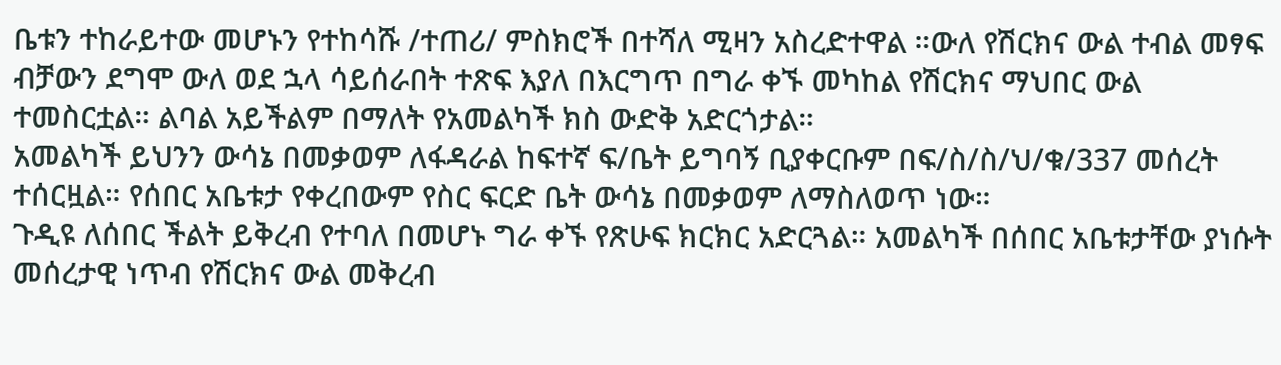ቤቱን ተከራይተው መሆኑን የተከሳሹ /ተጠሪ/ ምስክሮች በተሻለ ሚዛን አስረድተዋል ።ውለ የሽርክና ውል ተብል መፃፍ ብቻውን ደግሞ ውለ ወደ ኋላ ሳይሰራበት ተጽፍ እያለ በእርግጥ በግራ ቀኙ መካከል የሽርክና ማህበር ውል ተመስርቷል። ልባል አይችልም በማለት የአመልካች ክስ ውድቅ አድርጎታል።
አመልካች ይህንን ውሳኔ በመቃወም ለፋዳራል ከፍተኛ ፍ/ቤት ይግባኝ ቢያቀርቡም በፍ/ስ/ስ/ህ/ቁ/337 መሰረት ተሰርዟል። የሰበር አቤቱታ የቀረበውም የስር ፍርድ ቤት ውሳኔ በመቃወም ለማስለወጥ ነው።
ጉዲዩ ለሰበር ችልት ይቅረብ የተባለ በመሆኑ ግራ ቀኙ የጽሁፍ ክርክር አድርጓል። አመልካች በሰበር አቤቱታቸው ያነሱት መሰረታዊ ነጥብ የሽርክና ውል መቅረብ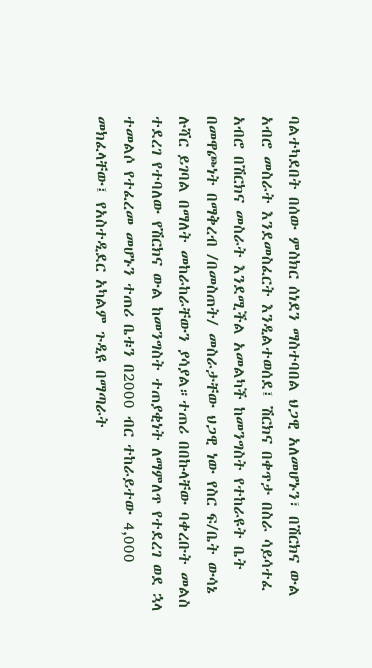ባልተካደበት በሰው ምስክር ሰነደን ማስተባበል ህጋዊ አለመሆኑን፣ በሽርክና ውል አብሮ መስራት እንደመስፈርት እንዲልተወሰደ፤ ሽርክና በቀጥታ በስራ ሳይሳተፈ አብሮ በሽርክና መስራት እንደሚችል አመልካች ከመንግስት የተከራዩት ቤት በመዋጮነት በማቅረብ /በመስጠት/ መስራታቸው ህጋዊ ነው የስር ፍ/ቤት ውሳኔ ሉሻር ይገባል በማለት መከራከራቸውን ያሳያል።ተጠሪ በበኩላቸው ባቀረቡት መልስ ተደረገ የተባለው የሽርክና ውል ከመንግስት ተጠያቂነት ለማምለጥ የተደረገ ወደ ኋላ ተመልሶ የተፈረመ መሆኑን ተጠሪ ቤቱን በ2000 ብር ተከራይተው 4,000 መክፈላቸው፤ የአስተዲደር አካልም ጉዲዩ በማጣራት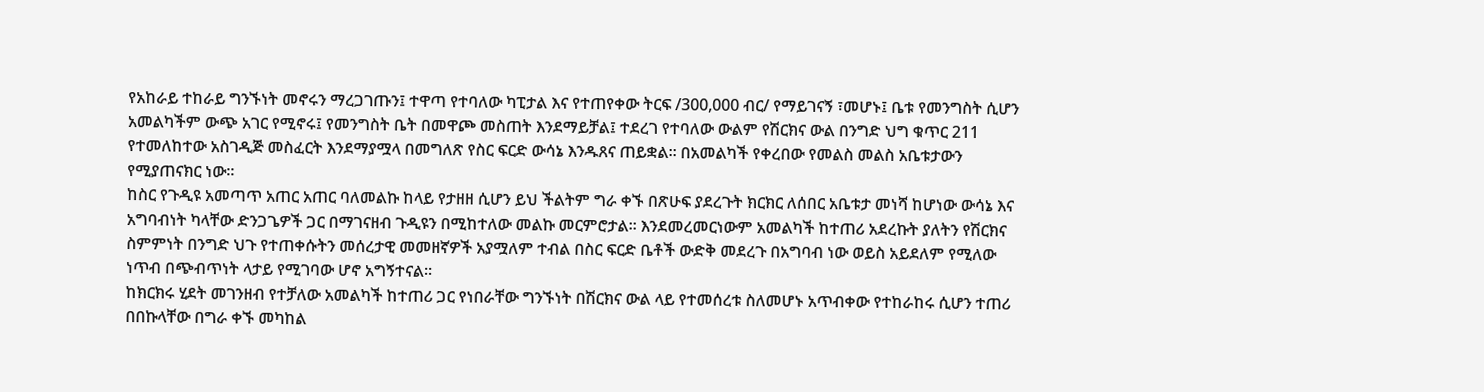የአከራይ ተከራይ ግንኙነት መኖሩን ማረጋገጡን፤ ተዋጣ የተባለው ካፒታል እና የተጠየቀው ትርፍ /300,000 ብር/ የማይገናኝ ፣መሆኑ፤ ቤቱ የመንግስት ሲሆን አመልካችም ውጭ አገር የሚኖሩ፤ የመንግስት ቤት በመዋጮ መስጠት እንደማይቻል፤ ተደረገ የተባለው ውልም የሽርክና ውል በንግድ ህግ ቁጥር 211 የተመለከተው አስገዲጅ መስፈርት እንደማያሟላ በመግለጽ የስር ፍርድ ውሳኔ እንዱጸና ጠይቋል። በአመልካች የቀረበው የመልስ መልስ አቤቱታውን የሚያጠናክር ነው።
ከስር የጉዲዩ አመጣጥ አጠር አጠር ባለመልኩ ከላይ የታዘዘ ሲሆን ይህ ችልትም ግራ ቀኙ በጽሁፍ ያደረጉት ክርክር ለሰበር አቤቱታ መነሻ ከሆነው ውሳኔ እና አግባብነት ካላቸው ድንጋጌዎች ጋር በማገናዘብ ጉዲዩን በሚከተለው መልኩ መርምሮታል። እንደመረመርነውም አመልካች ከተጠሪ አደረኩት ያለትን የሽርክና ስምምነት በንግድ ህጉ የተጠቀሱትን መሰረታዊ መመዘኛዎች አያሟለም ተብል በስር ፍርድ ቤቶች ውድቅ መደረጉ በአግባብ ነው ወይስ አይደለም የሚለው ነጥብ በጭብጥነት ላታይ የሚገባው ሆኖ አግኝተናል።
ከክርክሩ ሂደት መገንዘብ የተቻለው አመልካች ከተጠሪ ጋር የነበራቸው ግንኙነት በሽርክና ውል ላይ የተመሰረቱ ስለመሆኑ አጥብቀው የተከራከሩ ሲሆን ተጠሪ በበኩላቸው በግራ ቀኙ መካከል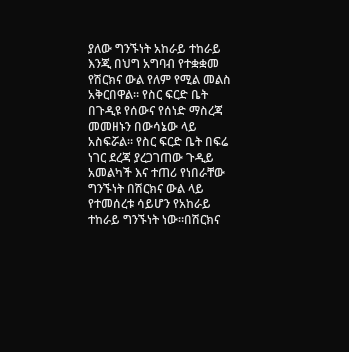ያለው ግንኙነት አከራይ ተከራይ እንጂ በህግ አግባብ የተቋቋመ የሽርክና ውል የለም የሚል መልስ አቅርበዋል። የስር ፍርድ ቤት በጉዲዩ የሰውና የሰነድ ማስረጃ መመዘኑን በውሳኔው ላይ አስፍሯል። የስር ፍርድ ቤት በፍሬ ነገር ደረጃ ያረጋገጠው ጉዲይ አመልካች እና ተጠሪ የነበራቸው ግንኙነት በሽርክና ውል ላይ የተመሰረቱ ሳይሆን የአከራይ ተከራይ ግንኙነት ነው።በሽርክና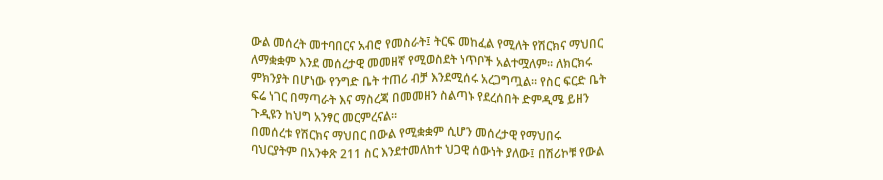ውል መሰረት መተባበርና አብሮ የመስራት፤ ትርፍ መከፈል የሚለት የሽርክና ማህበር ለማቋቋም እንደ መሰረታዊ መመዘኛ የሚወስደት ነጥቦች አልተሟለም። ለክርክሩ ምክንያት በሆነው የንግድ ቤት ተጠሪ ብቻ እንደሚሰሩ አረጋግጧል። የስር ፍርድ ቤት ፍሬ ነገር በማጣራት እና ማስረጃ በመመዘን ስልጣኑ የደረሰበት ድምዲሜ ይዘን ጉዲዩን ከህግ አንፃር መርምረናል።
በመሰረቱ የሽርክና ማህበር በውል የሚቋቋም ሲሆን መሰረታዊ የማህበሩ ባህርያትም በአንቀጽ 211 ስር እንደተመለከተ ህጋዊ ሰውነት ያለው፤ በሽሪኮቹ የውል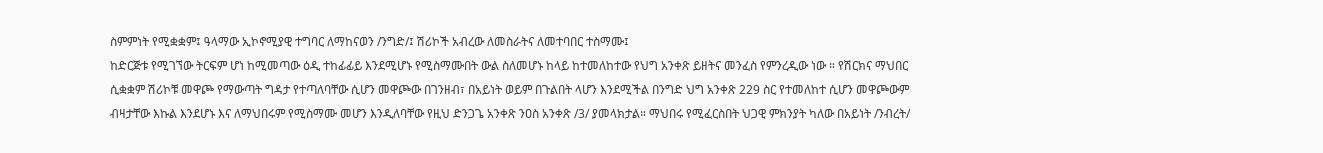ስምምነት የሚቋቋም፤ ዓላማው ኢኮኖሚያዊ ተግባር ለማከናወን /ንግድ/፤ ሽሪኮች አብረው ለመስራትና ለመተባበር ተስማሙ፤
ከድርጅቱ የሚገኘው ትርፍም ሆነ ከሚመጣው ዕዲ ተከፊፊይ እንደሚሆኑ የሚስማሙበት ውል ስለመሆኑ ከላይ ከተመለከተው የህግ አንቀጽ ይዘትና መንፈስ የምንረዲው ነው ። የሽርክና ማህበር ሲቋቋም ሽሪኮቹ መዋጮ የማውጣት ግዳታ የተጣለባቸው ሲሆን መዋጮው በገንዘብ፣ በአይነት ወይም በጉልበት ላሆን እንደሚችል በንግድ ህግ አንቀጽ 229 ስር የተመለከተ ሲሆን መዋጮውም ብዛታቸው እኩል እንደሆኑ እና ለማህበሩም የሚስማሙ መሆን እንዲለባቸው የዚህ ድንጋጌ አንቀጽ ንዐስ አንቀጽ /3/ ያመላክታል። ማህበሩ የሚፈርስበት ህጋዊ ምክንያት ካለው በአይነት /ንብረት/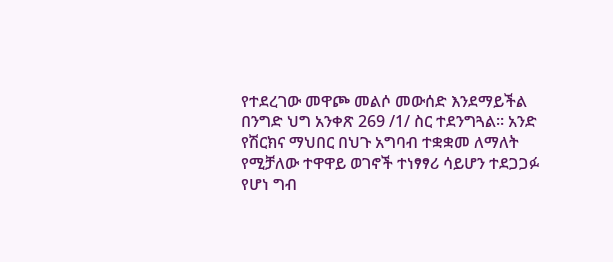የተደረገው መዋጮ መልሶ መውሰድ እንደማይችል በንግድ ህግ አንቀጽ 269 /1/ ስር ተደንግጓል። አንድ የሽርክና ማህበር በህጉ አግባብ ተቋቋመ ለማለት የሚቻለው ተዋዋይ ወገኖች ተነፃፃሪ ሳይሆን ተደጋጋፉ የሆነ ግብ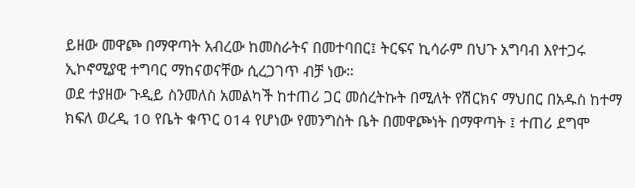ይዘው መዋጮ በማዋጣት አብረው ከመስራትና በመተባበር፤ ትርፍና ኪሳራም በህጉ አግባብ እየተጋሩ ኢኮኖሚያዊ ተግባር ማከናወናቸው ሲረጋገጥ ብቻ ነው።
ወደ ተያዘው ጉዲይ ስንመለስ አመልካች ከተጠሪ ጋር መሰረትኩት በሚለት የሽርክና ማህበር በአዱስ ከተማ ክፍለ ወረዲ 10 የቤት ቁጥር 014 የሆነው የመንግስት ቤት በመዋጮነት በማዋጣት ፤ ተጠሪ ደግሞ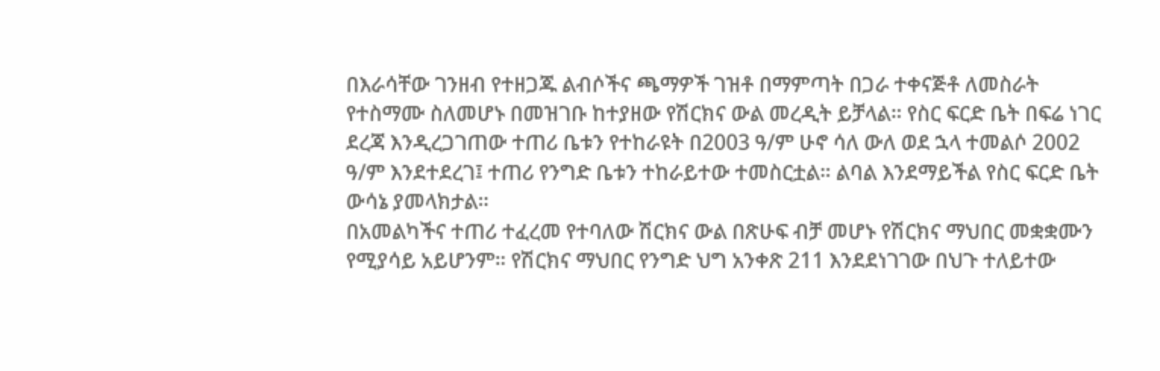በእራሳቸው ገንዘብ የተዘጋጁ ልብሶችና ጫማዎች ገዝቶ በማምጣት በጋራ ተቀናጅቶ ለመስራት የተስማሙ ስለመሆኑ በመዝገቡ ከተያዘው የሽርክና ውል መረዲት ይቻላል። የስር ፍርድ ቤት በፍሬ ነገር ደረጃ እንዲረጋገጠው ተጠሪ ቤቱን የተከራዩት በ2003 ዓ/ም ሁኖ ሳለ ውለ ወደ ኋላ ተመልሶ 2002 ዓ/ም እንደተደረገ፤ ተጠሪ የንግድ ቤቱን ተከራይተው ተመስርቷል። ልባል እንደማይችል የስር ፍርድ ቤት ውሳኔ ያመላክታል።
በአመልካችና ተጠሪ ተፈረመ የተባለው ሽርክና ውል በጽሁፍ ብቻ መሆኑ የሽርክና ማህበር መቋቋሙን የሚያሳይ አይሆንም። የሽርክና ማህበር የንግድ ህግ አንቀጽ 211 እንደደነገገው በህጉ ተለይተው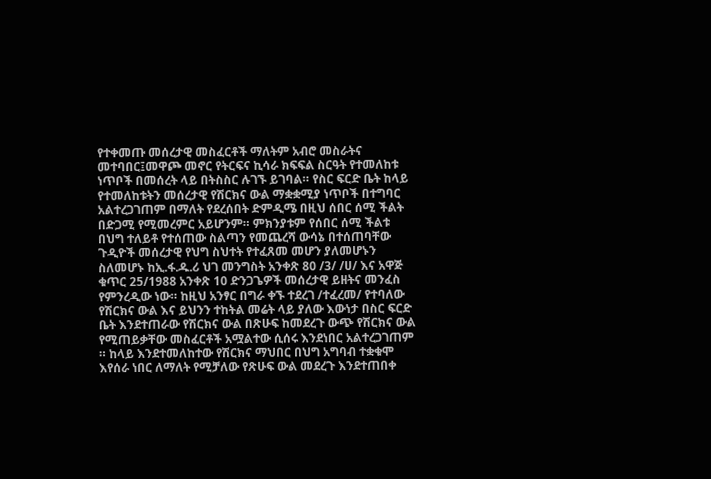የተቀመጡ መሰረታዊ መስፈርቶች ማለትም አብሮ መስራትና መተባበር፤መዋጮ መኖር የትርፍና ኪሳራ ክፍፍል ስርዓት የተመለከቱ ነጥቦች በመሰረት ላይ በትስስር ሉገኙ ይገባል። የስር ፍርድ ቤት ከላይ የተመለከቱትን መሰረታዊ የሽርክና ውል ማቋቋሚያ ነጥቦች በተግባር አልተረጋገጠም በማለት የደረሰበት ድምዲሜ በዚህ ሰበር ሰሚ ችልት በድጋሚ የሚመረምር አይሆንም። ምክንያቱም የሰበር ሰሚ ችልቱ በህግ ተለይቶ የተሰጠው ስልጣን የመጨረሻ ውሳኔ በተሰጠባቸው ጉዲዮች መሰረታዊ የህግ ስህተት የተፈጸመ መሆን ያለመሆኑን ስለመሆኑ ከኢ.ፋ.ዱ.ሪ ህገ መንግስት አንቀጽ 80 /3/ /ሀ/ እና አዋጅ ቁጥር 25/1988 አንቀጽ 10 ድንጋጌዎች መሰረታዊ ይዘትና መንፈስ የምንረዲው ነው። ከዚህ አንፃር በግራ ቀኙ ተደረገ /ተፈረመ/ የተባለው የሽርክና ውል እና ይህንን ተከትል መሬት ላይ ያለው እውነታ በስር ፍርድ ቤት እንደተጠራው የሽርክና ውል በጽሁፍ ከመደረጉ ውጭ የሽርክና ውል የሚጠይቃቸው መስፈርቶች አሟልተው ሲሰሩ እንደነበር አልተረጋገጠም ። ከላይ እንደተመለከተው የሽርክና ማህበር በህግ አግባብ ተቋቁሞ እየሰራ ነበር ለማለት የሚቻለው የጽሁፍ ውል መደረጉ እንደተጠበቀ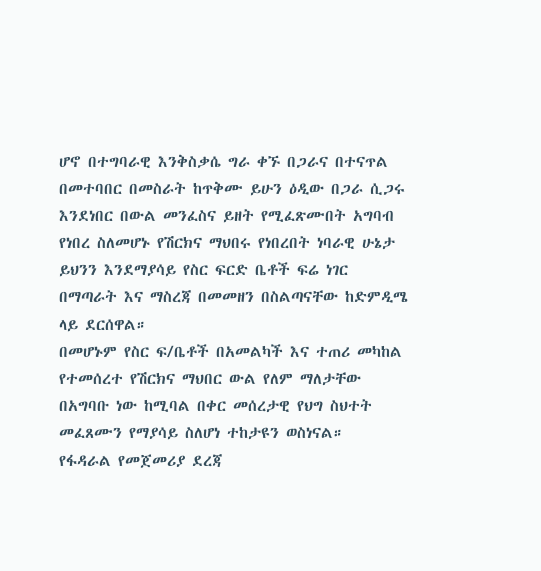ሆኖ በተግባራዊ እንቅስቃሴ ግራ ቀኙ በጋራና በተናጥል በመተባበር በመስራት ከጥቅሙ ይሁን ዕዲው በጋራ ሲጋሩ እንደነበር በውል መንፈስና ይዘት የሚፈጽሙበት አግባብ የነበረ ስለመሆኑ የሽርክና ማህበሩ የነበረበት ነባራዊ ሁኔታ ይህንን እንደማያሳይ የስር ፍርድ ቤቶች ፍሬ ነገር በማጣራት እና ማስረጃ በመመዘን በስልጣናቸው ከድምዲሜ ላይ ደርሰዋል።
በመሆኑም የስር ፍ/ቤቶች በአመልካች እና ተጠሪ መካከል የተመሰረተ የሽርክና ማህበር ውል የለም ማለታቸው በአግባቡ ነው ከሚባል በቀር መሰረታዊ የህግ ስህተት መፈጸሙን የማያሳይ ስለሆነ ተከታዩን ወስነናል።
የፋዳራል የመጀመሪያ ደረጃ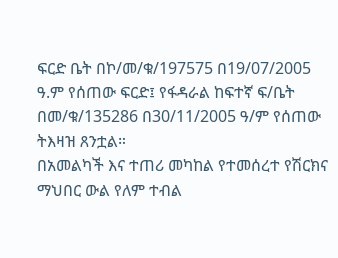ፍርድ ቤት በኮ/መ/ቁ/197575 በ19/07/2005 ዓ.ም የሰጠው ፍርድ፤ የፋዳራል ከፍተኛ ፍ/ቤት በመ/ቁ/135286 በ30/11/2005 ዓ/ም የሰጠው ትእዛዝ ጸንቷል።
በአመልካች እና ተጠሪ መካከል የተመሰረተ የሽርክና ማህበር ውል የለም ተብል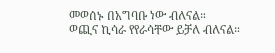መወሰኑ በአግባቡ ነው ብለናል።
ወጪና ኪሳራ የየራሳቸው ይቻለ ብለናል።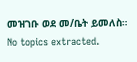መዝገቡ ወደ መ/ቤት ይመለስ።
No topics extracted.